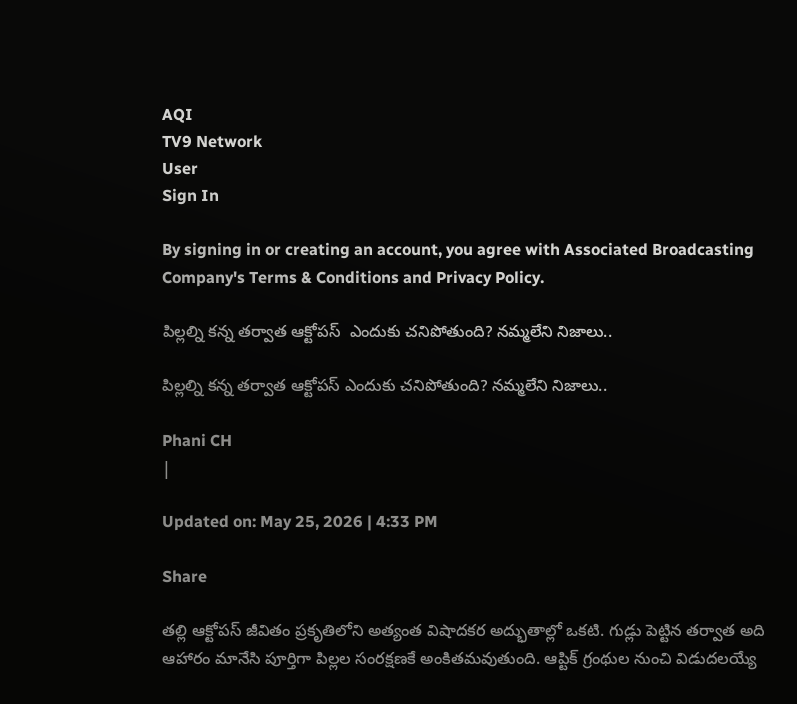AQI
TV9 Network
User
Sign In

By signing in or creating an account, you agree with Associated Broadcasting Company's Terms & Conditions and Privacy Policy.

పిల్లల్ని కన్న తర్వాత ఆక్టోపస్‌  ఎందుకు చనిపోతుంది? నమ్మలేని నిజాలు..

పిల్లల్ని కన్న తర్వాత ఆక్టోపస్‌ ఎందుకు చనిపోతుంది? నమ్మలేని నిజాలు..

Phani CH
|

Updated on: May 25, 2026 | 4:33 PM

Share

తల్లి ఆక్టోపస్ జీవితం ప్రకృతిలోని అత్యంత విషాదకర అద్భుతాల్లో ఒకటి. గుడ్లు పెట్టిన తర్వాత అది ఆహారం మానేసి పూర్తిగా పిల్లల సంరక్షణకే అంకితమవుతుంది. ఆప్టిక్ గ్రంథుల నుంచి విడుదలయ్యే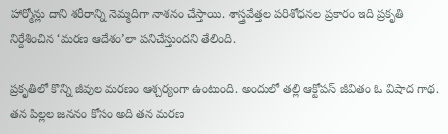హార్మోన్లు దాని శరీరాన్ని నెమ్మదిగా నాశనం చేస్తాయి. శాస్త్రవేత్తల పరిశోధనల ప్రకారం ఇది ప్రకృతి నిర్దేశించిన ‘మరణ ఆదేశం’లా పనిచేస్తుందని తేలింది.

ప్రకృతిలో కొన్ని జీవుల మరణం ఆశ్చర్యంగా ఉంటుంది. అందులో తల్లి ఆక్టోపస్ జీవితం ఓ విషాద గాథ. తన పిల్లల జననం కోసం అది తన మరణ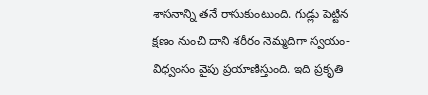శాసనాన్ని తనే రాసుకుంటుంది. గుడ్లు పెట్టిన క్షణం నుంచి దాని శరీరం నెమ్మదిగా స్వయం-విధ్వంసం వైపు ప్రయాణిస్తుంది. ఇది ప్రకృతి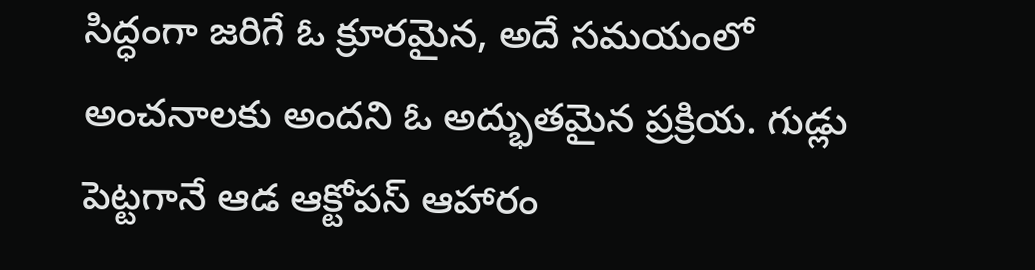సిద్ధంగా జరిగే ఓ క్రూరమైన, అదే సమయంలో అంచనాలకు అందని ఓ అద్భుతమైన ప్రక్రియ. గుడ్లు పెట్టగానే ఆడ ఆక్టోపస్ ఆహారం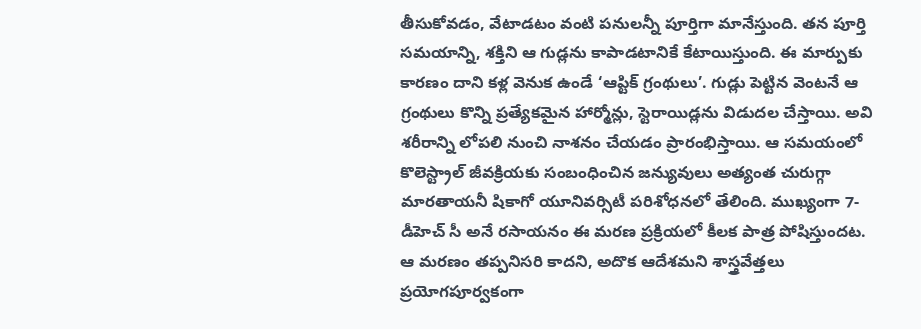తీసుకోవడం, వేటాడటం వంటి పనులన్నీ పూర్తిగా మానేస్తుంది. తన పూర్తి సమయాన్ని, శక్తిని ఆ గుడ్లను కాపాడటానికే కేటాయిస్తుంది. ఈ మార్పుకు కారణం దాని కళ్ల వెనుక ఉండే ‘ఆప్టిక్ గ్రంథులు’. గుడ్లు పెట్టిన వెంటనే ఆ గ్రంథులు కొన్ని ప్రత్యేకమైన హార్మోన్లు, స్టెరాయిడ్లను విడుదల చేస్తాయి. అవి శరీరాన్ని లోపలి నుంచి నాశనం చేయడం ప్రారంభిస్తాయి. ఆ సమయంలో కొలెస్ట్రాల్ జీవక్రియకు సంబంధించిన జన్యువులు అత్యంత చురుగ్గా మారతాయనీ షికాగో యూనివర్సిటీ పరిశోధనలో తేలింది. ముఖ్యంగా 7-డీహెచ్ సీ అనే రసాయనం ఈ మరణ ప్రక్రియలో కీలక పాత్ర పోషిస్తుందట. ఆ మరణం తప్పనిసరి కాదని, అదొక ఆదేశమని శాస్త్రవేత్తలు ప్రయోగపూర్వకంగా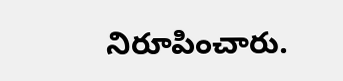నిరూపించారు.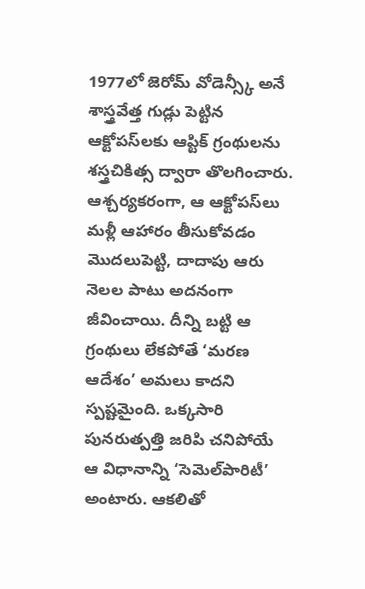1977లో జెరోమ్ వోడెన్స్కీ అనే శాస్త్రవేత్త గుడ్లు పెట్టిన ఆక్టోపస్‌లకు ఆప్టిక్ గ్రంథులను శస్త్రచికిత్స ద్వారా తొలగించారు. ఆశ్చర్యకరంగా, ఆ ఆక్టోపస్‌లు మళ్లీ ఆహారం తీసుకోవడం మొదలుపెట్టి, దాదాపు ఆరు నెలల పాటు అదనంగా జీవించాయి. దీన్ని బట్టి ఆ గ్రంథులు లేకపోతే ‘మరణ ఆదేశం’ అమలు కాదని స్పష్టమైంది. ఒక్కసారి పునరుత్పత్తి జరిపి చనిపోయే ఆ విధానాన్ని ‘సెమెల్‌పారిటీ’ అంటారు. ఆకలితో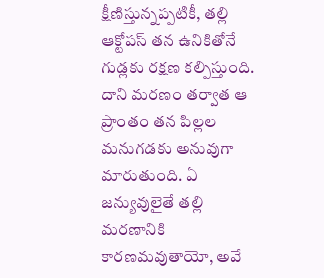క్షీణిస్తున్నప్పటికీ, తల్లి ఆక్టోపస్ తన ఉనికితోనే గుడ్లకు రక్షణ కల్పిస్తుంది. దాని మరణం తర్వాత ఆ ప్రాంతం తన పిల్లల మనుగడకు అనువుగా మారుతుంది. ఏ జన్యువులైతే తల్లి మరణానికి కారణమవుతాయో, అవే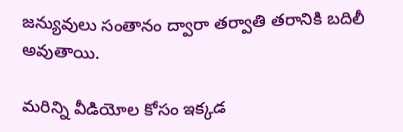జన్యువులు సంతానం ద్వారా తర్వాతి తరానికి బదిలీ అవుతాయి.

మరిన్ని వీడియోల కోసం ఇక్కడ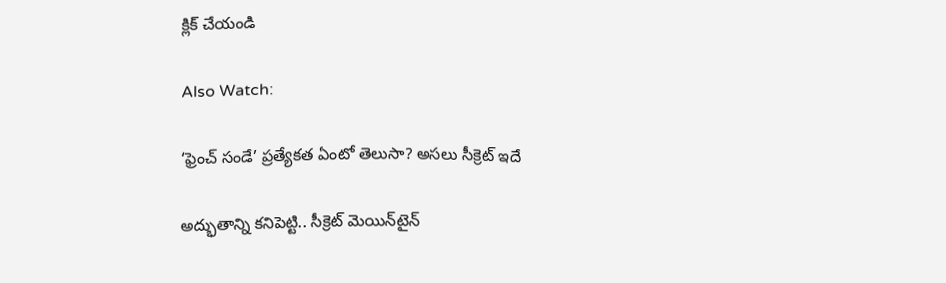క్లిక్ చేయండి

Also Watch:

‘ఫ్రెంచ్ సండే’ ప్రత్యేకత ఏంటో తెలుసా? అసలు సీక్రెట్ ఇదే

అద్భుతాన్ని కనిపెట్టి.. సీక్రెట్‌ మెయిన్‌టైన్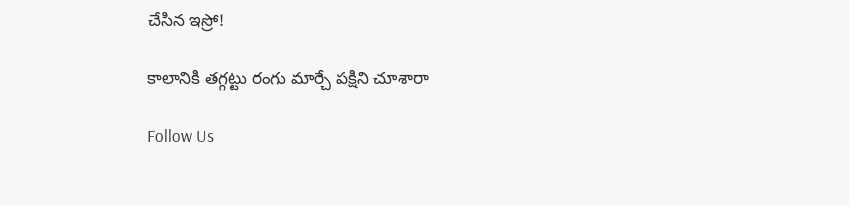చేసిన ఇస్రో!

కాలానికి తగ్గట్టు రంగు మార్చే పక్షిని చూశారా

Follow Us